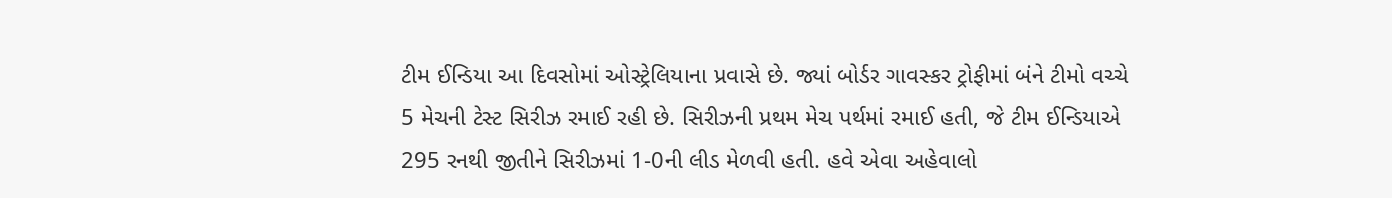ટીમ ઈન્ડિયા આ દિવસોમાં ઓસ્ટ્રેલિયાના પ્રવાસે છે. જ્યાં બોર્ડર ગાવસ્કર ટ્રોફીમાં બંને ટીમો વચ્ચે 5 મેચની ટેસ્ટ સિરીઝ રમાઈ રહી છે. સિરીઝની પ્રથમ મેચ પર્થમાં રમાઈ હતી, જે ટીમ ઈન્ડિયાએ 295 રનથી જીતીને સિરીઝમાં 1-0ની લીડ મેળવી હતી. હવે એવા અહેવાલો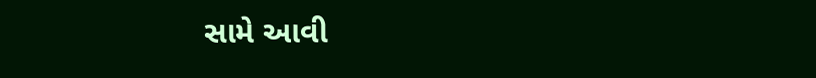સામે આવી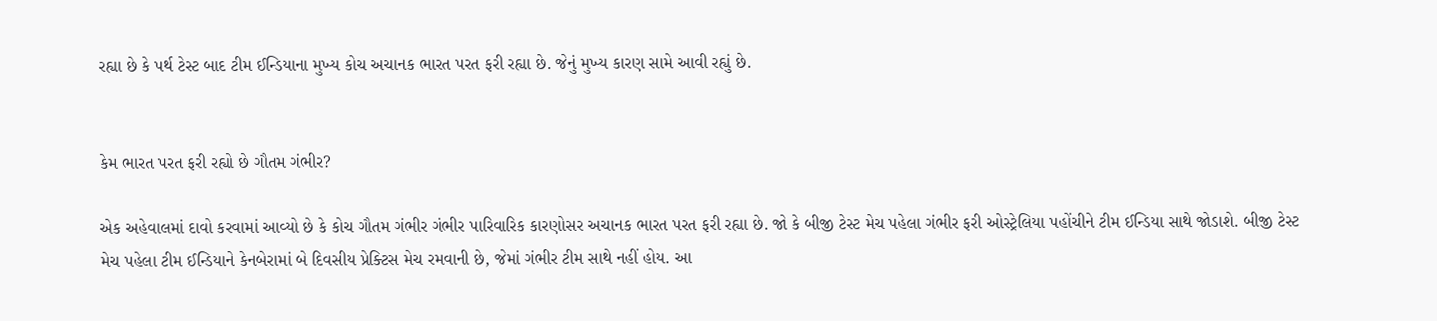રહ્યા છે કે પર્થ ટેસ્ટ બાદ ટીમ ઈન્ડિયાના મુખ્ય કોચ અચાનક ભારત પરત ફરી રહ્યા છે. જેનું મુખ્ય કારણ સામે આવી રહ્યું છે.


કેમ ભારત પરત ફરી રહ્યો છે ગૌતમ ગંભીર?

એક અહેવાલમાં દાવો કરવામાં આવ્યો છે કે કોચ ગૌતમ ગંભીર ગંભીર પારિવારિક કારણોસર અચાનક ભારત પરત ફરી રહ્યા છે. જો કે બીજી ટેસ્ટ મેચ પહેલા ગંભીર ફરી ઓસ્ટ્રેલિયા પહોંચીને ટીમ ઈન્ડિયા સાથે જોડાશે. બીજી ટેસ્ટ મેચ પહેલા ટીમ ઈન્ડિયાને કેનબેરામાં બે દિવસીય પ્રેક્ટિસ મેચ રમવાની છે, જેમાં ગંભીર ટીમ સાથે નહીં હોય. આ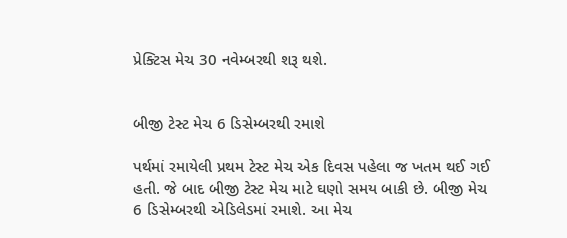પ્રેક્ટિસ મેચ 30 નવેમ્બરથી શરૂ થશે.


બીજી ટેસ્ટ મેચ 6 ડિસેમ્બરથી રમાશે

પર્થમાં રમાયેલી પ્રથમ ટેસ્ટ મેચ એક દિવસ પહેલા જ ખતમ થઈ ગઈ હતી. જે બાદ બીજી ટેસ્ટ મેચ માટે ઘણો સમય બાકી છે. બીજી મેચ 6 ડિસેમ્બરથી એડિલેડમાં રમાશે. આ મેચ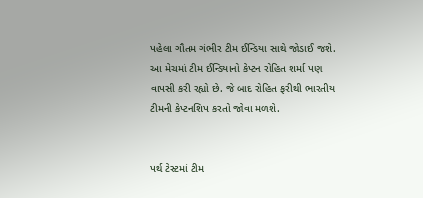પહેલા ગૌતમ ગંભીર ટીમ ઈન્ડિયા સાથે જોડાઈ જશે. આ મેચમાં ટીમ ઈન્ડિયાનો કેપ્ટન રોહિત શર્મા પણ વાપસી કરી રહ્યો છે. જે બાદ રોહિત ફરીથી ભારતીય ટીમની કેપ્ટનશિપ કરતો જોવા મળશે.


પર્થ ટેસ્ટમાં ટીમ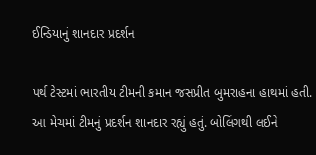ઈન્ડિયાનું શાનદાર પ્રદર્શન

પર્થ ટેસ્ટમાં ભારતીય ટીમની કમાન જસપ્રીત બુમરાહના હાથમાં હતી. આ મેચમાં ટીમનું પ્રદર્શન શાનદાર રહ્યું હતું. બોલિંગથી લઈને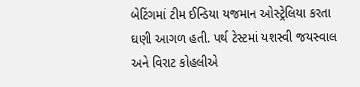બેટિંગમાં ટીમ ઈન્ડિયા યજમાન ઓસ્ટ્રેલિયા કરતા ઘણી આગળ હતી. પર્થ ટેસ્ટમાં યશસ્વી જયસ્વાલ અને વિરાટ કોહલીએ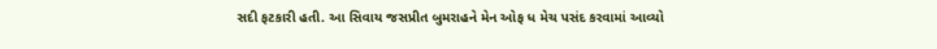સદી ફટકારી હતી. આ સિવાય જસપ્રીત બુમરાહને મેન ઓફ ધ મેચ પસંદ કરવામાં આવ્યો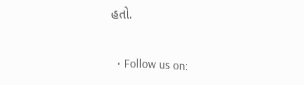હતો.


  • Follow us on: